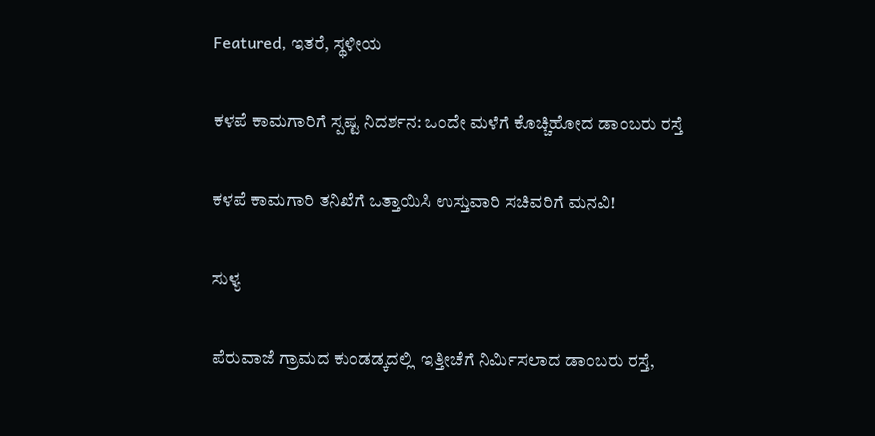Featured, ಇತರೆ, ಸ್ಥಳೀಯ

ಕಳಪೆ ಕಾಮಗಾರಿಗೆ ಸ್ಪಷ್ಟ ನಿದರ್ಶನ: ಒಂದೇ ಮಳೆಗೆ ಕೊಚ್ಚಿಹೋದ ಡಾಂಬರು ರಸ್ತೆ

ಕಳಪೆ ಕಾಮಗಾರಿ ತನಿಖೆಗೆ ಒತ್ತಾಯಿಸಿ ಉಸ್ತುವಾರಿ ಸಚಿವರಿಗೆ ಮನವಿ!

ಸುಳ್ಯ

ಪೆರುವಾಜೆ ಗ್ರಾಮದ ಕುಂಡಡ್ಕದಲ್ಲಿ  ಇತ್ತೀಚೆಗೆ ನಿರ್ಮಿಸಲಾದ ಡಾಂಬರು ರಸ್ತೆ,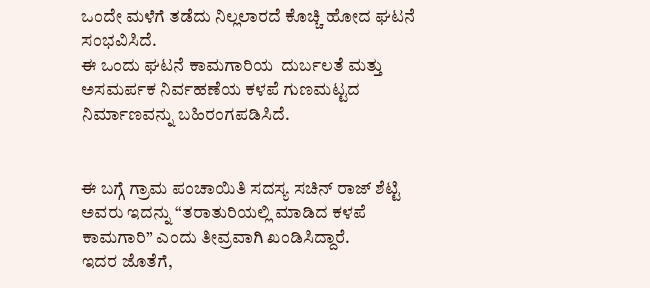ಒಂದೇ ಮಳೆಗೆ ತಡೆದು ನಿಲ್ಲಲಾರದೆ ಕೊಚ್ಚಿ ಹೋದ ಘಟನೆ ಸಂಭವಿಸಿದೆ.
ಈ ಒಂದು ಘಟನೆ ಕಾಮಗಾರಿಯ  ದುರ್ಬಲತೆ ಮತ್ತು ಅಸಮರ್ಪಕ ನಿರ್ವಹಣೆಯ ಕಳಪೆ ಗುಣಮಟ್ಟದ ನಿರ್ಮಾಣವನ್ನು ಬಹಿರಂಗಪಡಿಸಿದೆ.


ಈ ಬಗ್ಗೆ ಗ್ರಾಮ ಪಂಚಾಯಿತಿ ಸದಸ್ಯ ಸಚಿನ್ ರಾಜ್ ಶೆಟ್ಟಿ ಅವರು ಇದನ್ನು “ತರಾತುರಿಯಲ್ಲಿ ಮಾಡಿದ ಕಳಪೆ ಕಾಮಗಾರಿ” ಎಂದು ತೀವ್ರವಾಗಿ ಖಂಡಿಸಿದ್ದಾರೆ.
ಇದರ ಜೊತೆಗೆ,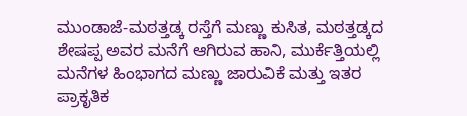ಮುಂಡಾಜೆ-ಮಠತ್ತಡ್ಕ ರಸ್ತೆಗೆ ಮಣ್ಣು ಕುಸಿತ, ಮಠತ್ತಡ್ಕದ ಶೇಷಪ್ಪ ಅವರ ಮನೆಗೆ ಆಗಿರುವ ಹಾನಿ, ಮುರ್ಕೆತ್ತಿಯಲ್ಲಿ ಮನೆಗಳ ಹಿಂಭಾಗದ ಮಣ್ಣು ಜಾರುವಿಕೆ ಮತ್ತು ಇತರ ಪ್ರಾಕೃತಿಕ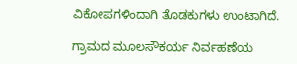ವಿಕೋಪಗಳಿಂದಾಗಿ ತೊಡಕುಗಳು ಉಂಟಾಗಿದೆ.

ಗ್ರಾಮದ ಮೂಲಸೌಕರ್ಯ ನಿರ್ವಹಣೆಯ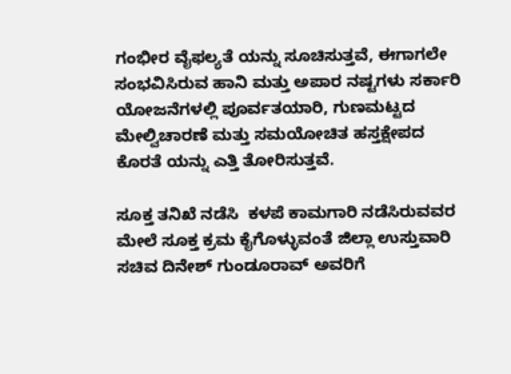ಗಂಭೀರ ವೈಫಲ್ಯತೆ ಯನ್ನು ಸೂಚಿಸುತ್ತವೆ, ಈಗಾಗಲೇ ಸಂಭವಿಸಿರುವ ಹಾನಿ ಮತ್ತು ಅಪಾರ ನಷ್ಟಗಳು ಸರ್ಕಾರಿ ಯೋಜನೆಗಳಲ್ಲಿ ಪೂರ್ವತಯಾರಿ, ಗುಣಮಟ್ಟದ ಮೇಲ್ವಿಚಾರಣೆ ಮತ್ತು ಸಮಯೋಚಿತ ಹಸ್ತಕ್ಷೇಪದ ಕೊರತೆ ಯನ್ನು ಎತ್ತಿ ತೋರಿಸುತ್ತವೆ.

ಸೂಕ್ತ ತನಿಖೆ ನಡೆಸಿ  ಕಳಪೆ ಕಾಮಗಾರಿ ನಡೆಸಿರುವವರ ಮೇಲೆ ಸೂಕ್ತ ಕ್ರಮ ಕೈಗೊಳ್ಳುವಂತೆ ಜಿಲ್ಲಾ ಉಸ್ತುವಾರಿ ಸಚಿವ ದಿನೇಶ್ ಗುಂಡೂರಾವ್ ಅವರಿಗೆ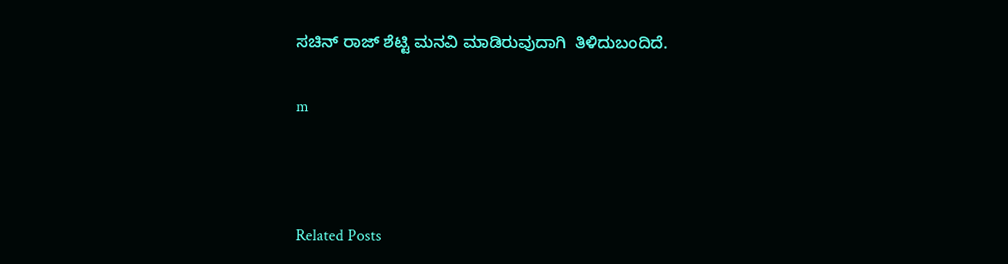ಸಚಿನ್ ರಾಜ್ ಶೆಟ್ಟಿ ಮನವಿ ಮಾಡಿರುವುದಾಗಿ  ತಿಳಿದುಬಂದಿದೆ.

m



Related Posts